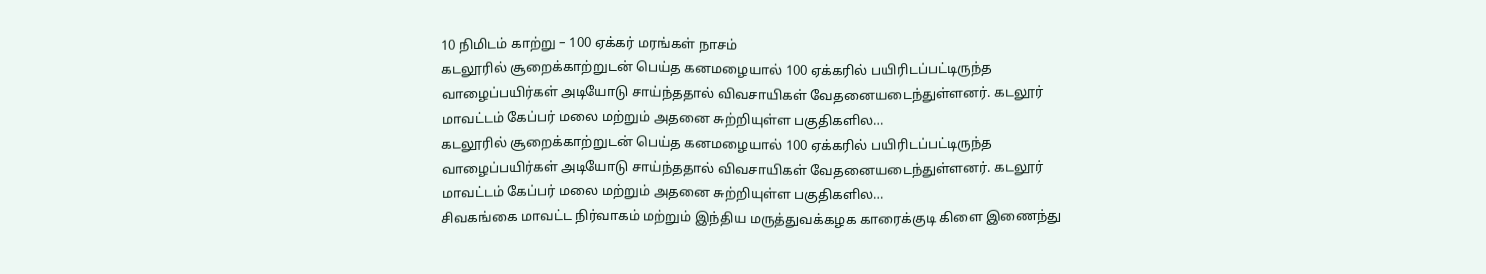10 நிமிடம் காற்று – 100 ஏக்கர் மரங்கள் நாசம்
கடலூரில் சூறைக்காற்றுடன் பெய்த கனமழையால் 100 ஏக்கரில் பயிரிடப்பட்டிருந்த வாழைப்பயிர்கள் அடியோடு சாய்ந்ததால் விவசாயிகள் வேதனையடைந்துள்ளனர். கடலூர் மாவட்டம் கேப்பர் மலை மற்றும் அதனை சுற்றியுள்ள பகுதிகளில…
கடலூரில் சூறைக்காற்றுடன் பெய்த கனமழையால் 100 ஏக்கரில் பயிரிடப்பட்டிருந்த வாழைப்பயிர்கள் அடியோடு சாய்ந்ததால் விவசாயிகள் வேதனையடைந்துள்ளனர். கடலூர் மாவட்டம் கேப்பர் மலை மற்றும் அதனை சுற்றியுள்ள பகுதிகளில…
சிவகங்கை மாவட்ட நிர்வாகம் மற்றும் இந்திய மருத்துவக்கழக காரைக்குடி கிளை இணைந்து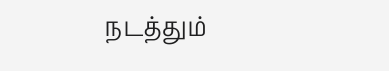நடத்தும்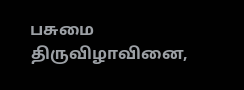பசுமை திருவிழாவினை,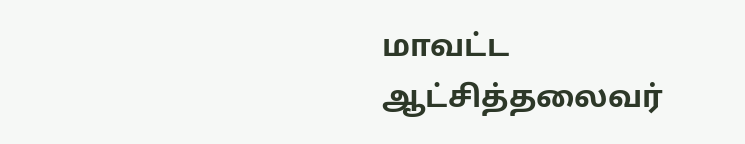மாவட்ட ஆட்சித்தலைவர்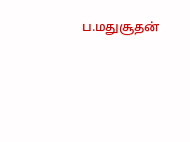ப.மதுசூதன்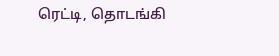ரெட்டி, தொடங்கி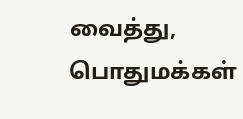வைத்து, பொதுமக்கள்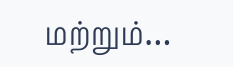மற்றும்…